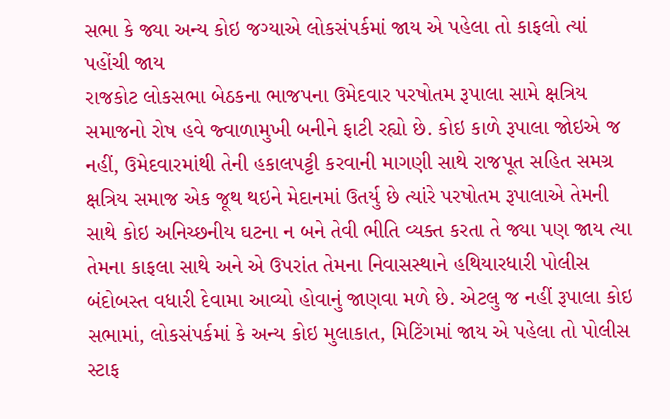સભા કે જ્યા અન્ય કોઇ જગ્યાએ લોકસંપર્કમાં જાય એ પહેલા તો કાફલો ત્યાં પહોંચી જાય
રાજકોટ લોકસભા બેઠકના ભાજપના ઉમેદવાર પરષોતમ રૂપાલા સામે ક્ષત્રિય સમાજનો રોષ હવે જ્વાળામુખી બનીને ફાટી રહ્યો છે. કોઇ કાળે રૂપાલા જોઇએ જ નહીં, ઉમેદવારમાંથી તેની હકાલપટ્ટી કરવાની માગણી સાથે રાજપૂત સહિત સમગ્ર ક્ષત્રિય સમાજ એક જૂથ થઇને મેદાનમાં ઉતર્યુ છે ત્યાંરે પરષોતમ રૂપાલાએ તેમની સાથે કોઇ અનિચ્છનીય ઘટના ન બને તેવી ભીતિ વ્યક્ત કરતા તે જ્યા પણ જાય ત્યા તેમના કાફલા સાથે અને એ ઉપરાંત તેમના નિવાસસ્થાને હથિયારધારી પોલીસ બંદોબસ્ત વધારી દેવામા આવ્યો હોવાનું જાણવા મળે છે. એટલુ જ નહીં રૂપાલા કોઇ સભામાં, લોકસંપર્કમાં કે અન્ય કોઇ મુલાકાત, મિટિંગમાં જાય એ પહેલા તો પોલીસ સ્ટાફ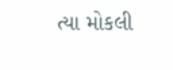ત્યા મોકલી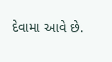દેવામા આવે છે.